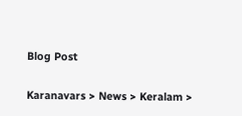Blog Post

Karanavars > News > Keralam >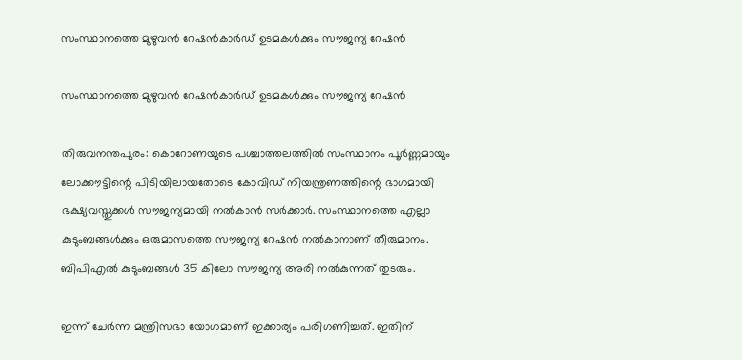സംസ്ഥാനത്തെ മുഴുവന്‍ റേഷന്‍കാര്‍ഡ് ഉടമകള്‍ക്കും സൗജന്യ റേഷന്‍

സംസ്ഥാനത്തെ മുഴുവന്‍ റേഷന്‍കാര്‍ഡ് ഉടമകള്‍ക്കും സൗജന്യ റേഷന്‍

തിരുവനന്തപുരം: കൊറോണയുടെ പശ്ചാത്തലത്തില്‍ സംസ്ഥാനം പൂര്‍ണ്ണമായും ലോക്കൗട്ടിന്റെ പിടിയിലായതോടെ കോവിഡ് നിയന്ത്രണത്തിന്റെ ഭാഗമായി ഭക്ഷ്യവസ്തുക്കള്‍ സൗജന്യമായി നല്‍കാന്‍ സര്‍ക്കാര്‍. സംസ്ഥാനത്തെ എല്ലാ കുടുംബങ്ങള്‍ക്കും ഒരുമാസത്തെ സൗജന്യ റേഷന്‍ നല്‍കാനാണ് തീരുമാനം. ബിപിഎല്‍ കുടുംബങ്ങള്‍ 35 കിലോ സൗജന്യ അരി നല്‍കുന്നത് തുടരും.

ഇന്ന് ചേര്‍ന്ന മന്ത്രിസഭാ യോഗമാണ് ഇക്കാര്യം പരിഗണിച്ചത്. ഇതിന്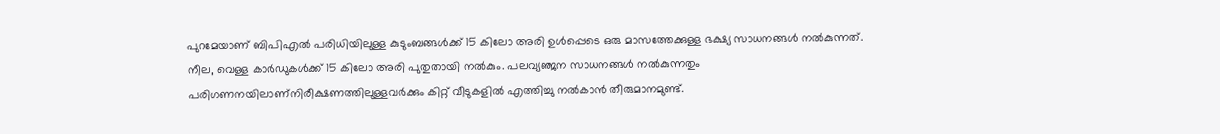പുറമേയാണ് ബിപിഎല്‍ പരിധിയിലുള്ള കുടുംബങ്ങള്‍ക്ക് 15 കിലോ അരി ഉള്‍പ്പെടെ ഒരു മാസത്തേക്കുള്ള ഭക്ഷ്യ സാധനങ്ങള്‍ നല്‍കുന്നത്. നീല, വെള്ള കാര്‍ഡുകള്‍ക്ക് 15 കിലോ അരി പുതുതായി നല്‍കും. പലവ്യഞ്ജന സാധനങ്ങള്‍ നല്‍കുന്നതും പരിഗണനയിലാണ്നിരീക്ഷണത്തിലുള്ളവര്‍ക്കും കിറ്റ് വീടുകളില്‍ എത്തിച്ചു നല്‍കാന്‍ തീരുമാനമുണ്ട്.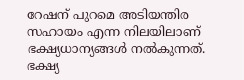റേഷന് പുറമെ അടിയന്തിര സഹായം എന്ന നിലയിലാണ് ഭക്ഷ്യധാന്യങ്ങള്‍ നല്‍കുന്നത്‌. ഭക്ഷ്യ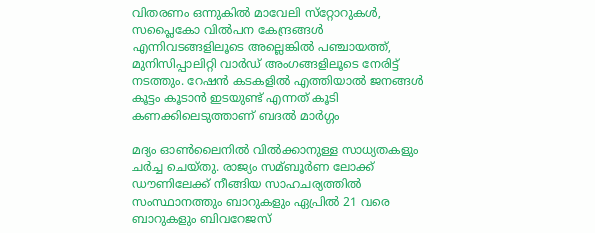വിതരണം ഒന്നുകില്‍ മാവേലി സ്‌റ്റോറുകള്‍, സപ്ലൈകോ വില്‍പന കേന്ദ്രങ്ങള്‍ എന്നിവടങ്ങളിലൂടെ അല്ലെങ്കില്‍ പഞ്ചായത്ത്, മുനിസിപ്പാലിറ്റി വാര്‍ഡ് അംഗങ്ങളിലൂടെ നേരിട്ട് നടത്തും. റേഷന്‍ കടകളില്‍ എത്തിയാല്‍ ജനങ്ങള്‍ കൂട്ടം കൂടാന്‍ ഇടയുണ്ട് എന്നത് കൂടി കണക്കിലെടുത്താണ് ബദല്‍ മാര്‍ഗ്ഗം

മദ്യം ഓണ്‍ലൈനില്‍ വില്‍ക്കാനുള്ള സാധ്യതകളും ചര്‍ച്ച ചെയ്തു. രാജ്യം സമ്ബൂര്‍ണ ലോക്ക് ഡൗണിലേക്ക് നീങ്ങിയ സാഹചര്യത്തില്‍ സംസ്ഥാനത്തും ബാറുകളും ഏപ്രില്‍ 21 വരെ ബാറുകളും ബിവറേജസ്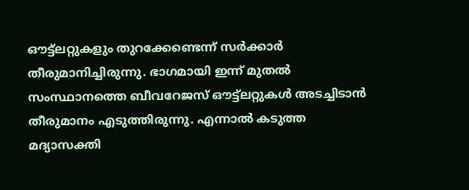ഔട്ട്‌ലറ്റുകളും തുറക്കേണ്ടെന്ന് സര്‍ക്കാര്‍ തീരുമാനിച്ചിരുന്നു. ഭാഗമായി ഇന്ന് മുതല്‍ സംസ്ഥാനത്തെ ബീവറേജസ് ഔട്ട്‌ലറ്റുകള്‍ അടച്ചിടാന്‍ തീരുമാനം എടുത്തിരുന്നു. എന്നാല്‍ കടുത്ത മദ്യാസക്തി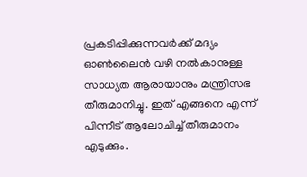പ്രകടിപ്പിക്കുന്നവര്‍ക്ക് മദ്യം ഓണ്‍ലൈന്‍ വഴി നല്‍കാനുള്ള സാധ്യത ആരായാനും മന്ത്രിസഭ തീരുമാനിച്ചു. ഇത് എങ്ങനെ എന്ന് പിന്നീട് ആലോചിച്ച്‌ തീരുമാനം എടുക്കും.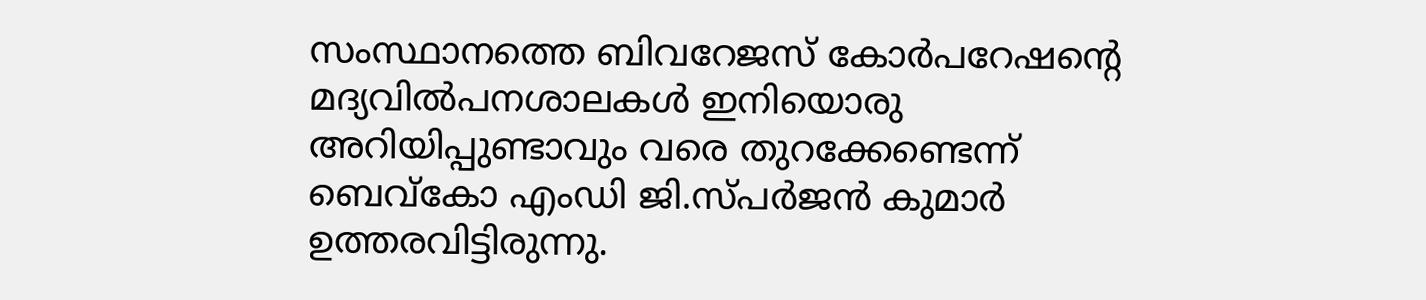സംസ്ഥാനത്തെ ബിവറേജസ് കോ‍‍ര്‍പറേഷന്റെ മദ്യവില്‍പനശാലകള്‍ ഇനിയൊരു അറിയിപ്പുണ്ടാവും വരെ തുറക്കേണ്ടെന്ന് ബെവ്കോ എംഡി ജി.സ്പര്‍ജന്‍ കുമാര്‍ ഉത്തരവിട്ടിരുന്നു.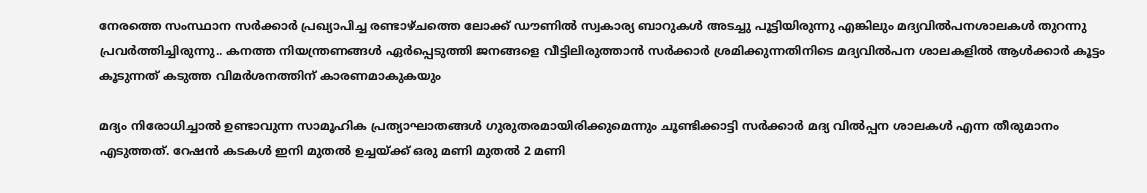നേരത്തെ സംസ്ഥാന സര്‍ക്കാര്‍ പ്രഖ്യാപിച്ച രണ്ടാഴ്ചത്തെ ലോക്ക് ഡൗണില്‍ സ്വകാര്യ ബാറുകള്‍ അടച്ചു പൂട്ടിയിരുന്നു എങ്കിലും മദ്യവില്‍പനശാലകള്‍ തുറന്നു പ്രവര്‍ത്തിച്ചിരുന്നു.. കനത്ത നിയന്ത്രണങ്ങള്‍ ഏര്‍പ്പെടുത്തി ജനങ്ങളെ വീട്ടിലിരുത്താന്‍ സര്‍ക്കാര്‍ ശ്രമിക്കുന്നതിനിടെ മദ്യവില്‍പന ശാലകളില്‍ ആള്‍ക്കാര്‍ കൂട്ടം കൂടുന്നത് കടുത്ത വിമര്‍ശനത്തിന് കാരണമാകുകയും

മദ്യം നിരോധിച്ചാല്‍ ഉണ്ടാവുന്ന സാമൂഹിക പ്രത്യാഘാതങ്ങള്‍ ഗുരുതരമായിരിക്കുമെന്നും ചൂണ്ടിക്കാട്ടി സര്‍ക്കാര്‍ മദ്യ വില്‍പ്പന ശാലകള്‍ എന്ന തീരുമാനം എടുത്തത്. റേഷന്‍ കടകള്‍ ഇനി മുതല്‍ ഉച്ചയ്ക്ക് ഒരു മണി മുതല്‍ 2 മണി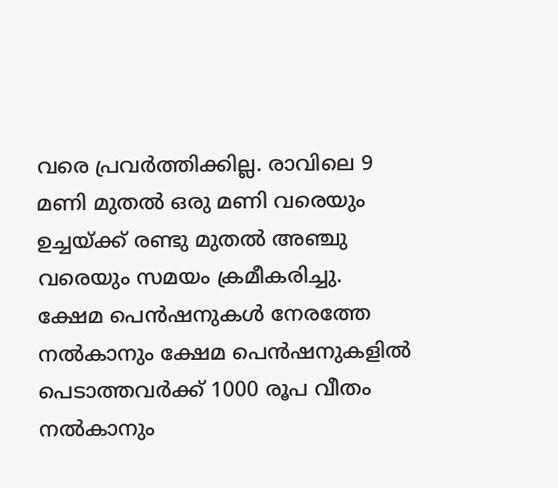വരെ പ്രവര്‍ത്തിക്കില്ല. രാവിലെ 9 മണി മുതല്‍ ഒരു മണി വരെയും ഉച്ചയ്ക്ക് രണ്ടു മുതല്‍ അഞ്ചു വരെയും സമയം ക്രമീകരിച്ചു. ക്ഷേമ പെന്‍ഷനുകള്‍ നേരത്തേ നല്‍കാനും ക്ഷേമ പെന്‍ഷനുകളില്‍ പെടാത്തവര്‍ക്ക് 1000 രൂപ വീതം നല്‍കാനും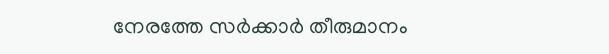നേരത്തേ സര്‍ക്കാര്‍ തീരുമാനം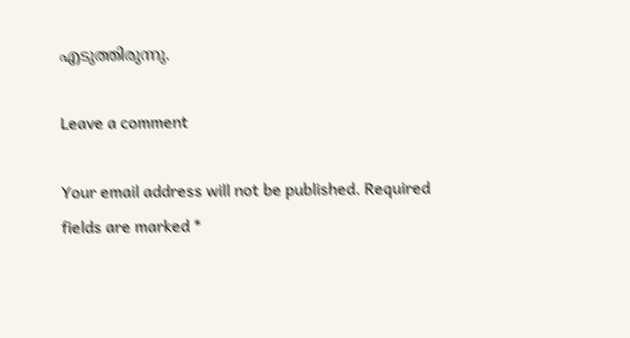എടുത്തിരുന്നു.

Leave a comment

Your email address will not be published. Required fields are marked *